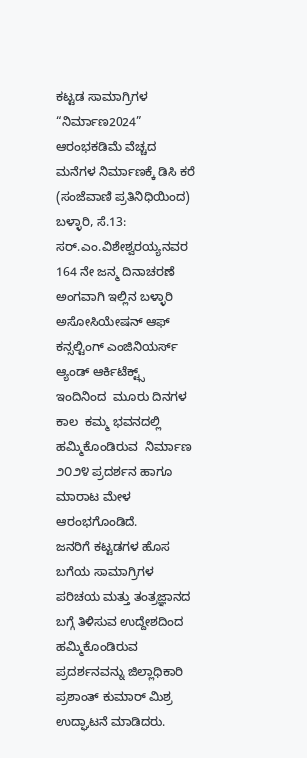ಕಟ್ಟಡ ಸಾಮಾಗ್ರಿಗಳ “ನಿರ್ಮಾಣ2024” ಆರಂಭಕಡಿಮೆ ವೆಚ್ಚದ ಮನೆಗಳ ನಿರ್ಮಾಣಕ್ಕೆ ಡಿಸಿ ಕರೆ
(ಸಂಜೆವಾಣಿ ಪ್ರತಿನಿಧಿಯಿಂದ)
ಬಳ್ಳಾರಿ, ಸೆ.13:  ಸರ್.ಎಂ.ವಿಶೇಶ್ವರಯ್ಯನವರ 164 ನೇ ಜನ್ಮ ದಿನಾಚರಣೆ ಅಂಗವಾಗಿ ಇಲ್ಲಿನ ಬಳ್ಳಾರಿ ಅಸೋಸಿಯೇಷನ್ ಆಫ್ ಕನ್ಸಲ್ಟಿಂಗ್ ಎಂಜಿನಿಯರ್ಸ್ ಆ್ಯಂಡ್ ಆರ್ಕಿಟೆಕ್ಟ್ಸ್‌  ಇಂದಿನಿಂದ  ಮೂರು ದಿನಗಳ ಕಾಲ  ಕಮ್ಮ ಭವನದಲ್ಲಿ ಹಮ್ಮಿಕೊಂಡಿರುವ  ನಿರ್ಮಾಣ ೨೦೨೪ ಪ್ರದರ್ಶನ ಹಾಗೂ ಮಾರಾಟ ಮೇಳ ಆರಂಭಗೊಂಡಿದೆ.
ಜನರಿಗೆ ಕಟ್ಟಡಗಳ ಹೊಸ ಬಗೆಯ ಸಾಮಾಗ್ರಿಗಳ ಪರಿಚಯ ಮತ್ತು ತಂತ್ರಜ್ಞಾನದ ಬಗ್ಗೆ ತಿಳಿಸುವ ಉದ್ದೇಶದಿಂದ ಹಮ್ಮಿಕೊಂಡಿರುವ ಪ್ರದರ್ಶನವನ್ನು ಜಿಲ್ಲಾಧಿಕಾರಿ ಪ್ರಶಾಂತ್ ಕುಮಾರ್ ಮಿಶ್ರ ಉದ್ಘಾಟನೆ ಮಾಡಿದರು.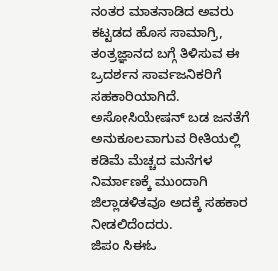ನಂತರ ಮಾತನಾಡಿದ ಅವರು ಕಟ್ಟಡದ ಹೊಸ ಸಾಮಾಗ್ರಿ, ತಂತ್ರಜ್ಞಾನದ ಬಗ್ಗೆ ತಿಳಿಸುವ ಈ ಒ್ರದರ್ಶನ ಸಾರ್ವಜನಿಕರಿಗೆ ಸಹಕಾರಿಯಾಗಿದೆ. ಅಸೋಸಿಯೇಷನ್ ಬಡ ಜನತೆಗೆ ಅನುಕೂಲವಾಗುವ ರೀತಿಯಲ್ಲಿ ಕಡಿಮೆ ಮೆಚ್ಚದ ಮನೆಗಳ ನಿರ್ಮಾಣಕ್ಕೆ ಮುಂದಾಗಿ ಜಿಲ್ಲಾಡಳಿತವೂ ಅದಕ್ಕೆ ಸಹಕಾರ ನೀಡಲಿದೆಂದರು.
ಜಿಪಂ ಸಿಈಓ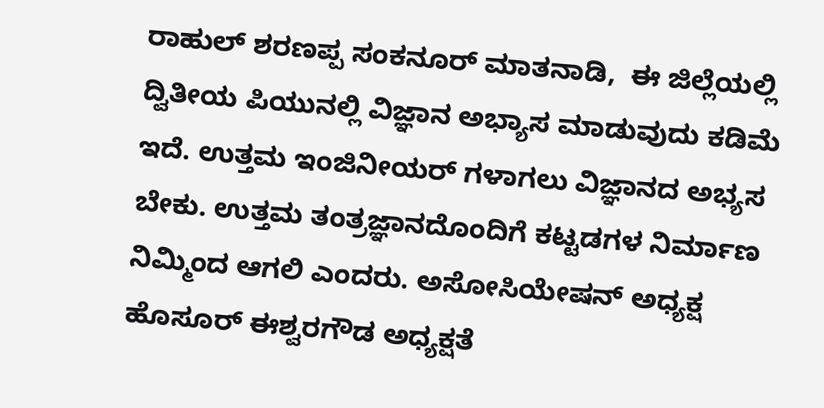ರಾಹುಲ್ ಶರಣಪ್ಪ ಸಂಕನೂರ್ ಮಾತನಾಡಿ,  ಈ ಜಿಲ್ಲೆಯಲ್ಲಿ ದ್ವಿತೀಯ ಪಿಯುನಲ್ಲಿ ವಿಜ್ಞಾನ ಅಭ್ಯಾಸ ಮಾಡುವುದು ಕಡಿಮೆ ಇದೆ. ಉತ್ತಮ ಇಂಜಿನೀಯರ್ ಗಳಾಗಲು ವಿಜ್ಞಾನದ ಅಭ್ಯಸ ಬೇಕು. ಉತ್ತಮ ತಂತ್ರಜ್ಞಾನದೊಂದಿಗೆ ಕಟ್ಟಡಗಳ ನಿರ್ಮಾಣ ನಿಮ್ಮಿಂದ ಆಗಲಿ ಎಂದರು. ಅಸೋಸಿಯೇಷನ್ ಅಧ್ಯಕ್ಷ ಹೊಸೂರ್ ಈಶ್ವರಗೌಡ ಅಧ್ಯಕ್ಷತೆ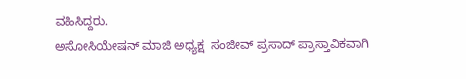ವಹಿಸಿದ್ದರು.
ಅಸೋಸಿಯೇಷನ್ ಮಾಜಿ ಅಧ್ಯಕ್ಷ  ಸಂಜೀವ್ ಪ್ರಸಾದ್ ಪ್ರಾಸ್ತಾವಿಕವಾಗಿ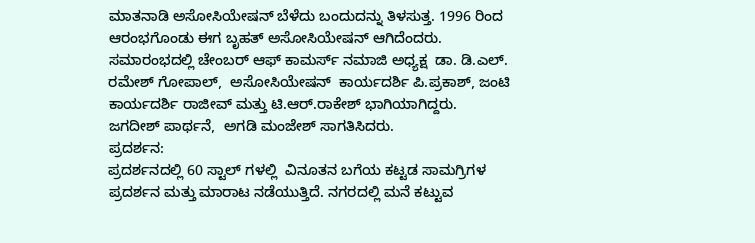ಮಾತನಾಡಿ ಅಸೋಸಿಯೇಷನ್ ಬೆಳೆದು ಬಂದುದನ್ನು ತಿಳಸುತ್ತ. 1996 ರಿಂದ ಆರಂಭಗೊಂಡು ಈಗ ಬೃಹತ್ ಅಸೋಸಿಯೇಷನ್ ಆಗಿದೆಂದರು.
ಸಮಾರಂಭದಲ್ಲಿ ಚೇಂಬರ್ ಆಫ್ ಕಾಮರ್ಸ್ ನ‌ಮಾಜಿ ಅಧ್ಯಕ್ಷ  ಡಾ. ಡಿ.ಎಲ್. ರಮೇಶ್ ಗೋಪಾಲ್,  ಅಸೋಸಿಯೇಷನ್  ಕಾರ್ಯದರ್ಶಿ ಪಿ.ಪ್ರಕಾಶ್, ಜಂಟಿ ಕಾರ್ಯದರ್ಶಿ ರಾಜೀವ್ ಮತ್ತು ಟಿ.ಆರ್.ರಾಕೇಶ್ ಭಾಗಿಯಾಗಿದ್ದರು.
ಜಗದೀಶ್ ಪಾರ್ಥನೆ,  ಅಗಡಿ ಮಂಜೇಶ್ ಸಾಗತಿಸಿದರು.
ಪ್ರದರ್ಶನ:
ಪ್ರದರ್ಶನದಲ್ಲಿ 60 ಸ್ಟಾಲ್ ಗಳಲ್ಲಿ  ವಿನೂತನ ಬಗೆಯ ಕಟ್ಟಡ ಸಾಮಗ್ರಿಗಳ ಪ್ರದರ್ಶನ ಮತ್ತು ಮಾರಾಟ ನಡೆಯುತ್ತಿದೆ. ನಗರದಲ್ಲಿ ಮನೆ ಕಟ್ಟುವ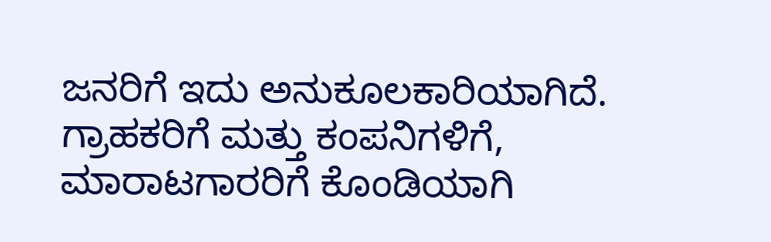ಜನರಿಗೆ ಇದು ಅನುಕೂಲಕಾರಿಯಾಗಿದೆ. ಗ್ರಾಹಕರಿಗೆ ಮತ್ತು ಕಂಪನಿಗಳಿಗೆ, ಮಾರಾಟಗಾರರಿಗೆ ಕೊಂಡಿಯಾಗಿ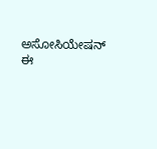ಅಸೋಸಿಯೇಷನ್ ಈ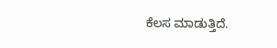ಕೆಲಸ ಮಾಡುತ್ತಿದೆ.